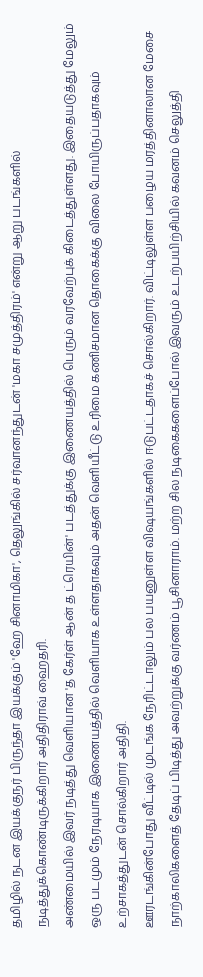தமிழில் நடன இயக்குநர் பிருந்தா இயக்கும் 'ஹே சினாமிகா', தெலுங்கில் சர்வானந்துடன் 'மகா சமுத்திரம்' என்று ஆறு படங்களில் நடித்துக்கொண்டிருக்கிறார் அதிதிராவ் ஹைதரி.
அண்மையில் இவர் நடித்து வெளியான 'த கேர்ள் ஆன் த ட்ரெயின்' படத்துக்கு இணையத்தில் பெரும் வரவேற்புக் கிடைத்துள்ளது. இதையடுத்து மேலும் ஒரு படமும் நேரடியாக இணையத்தில் வெளியாக உள்ளதாகவும் அதன் வெளியீட்டு உரிமை கணிசமான தொகைக்கு விலை போயிருப்பதாகவும் உற்சாகத்துடன் சொல்கிறார் அதிதி.
ஊரடங்கின்போது வீட்டில் முடங்க நேரிட்டாலும் பல பயனுள்ள விஷயங்களில் ஈடுபட்டதாகச் சொல்கிறார். விட்டிலுள்ள பழைய மரத்தினாலான மேசை நாற்காலிகளைத் தேடிப் பிடித்து அவற்றுக்கு வர்ணம் பூசினாராம். மற்ற சில நடிகைகளைப்போல் இவரும் உடற்பயிற்சியில் கவனம் செலுத்தி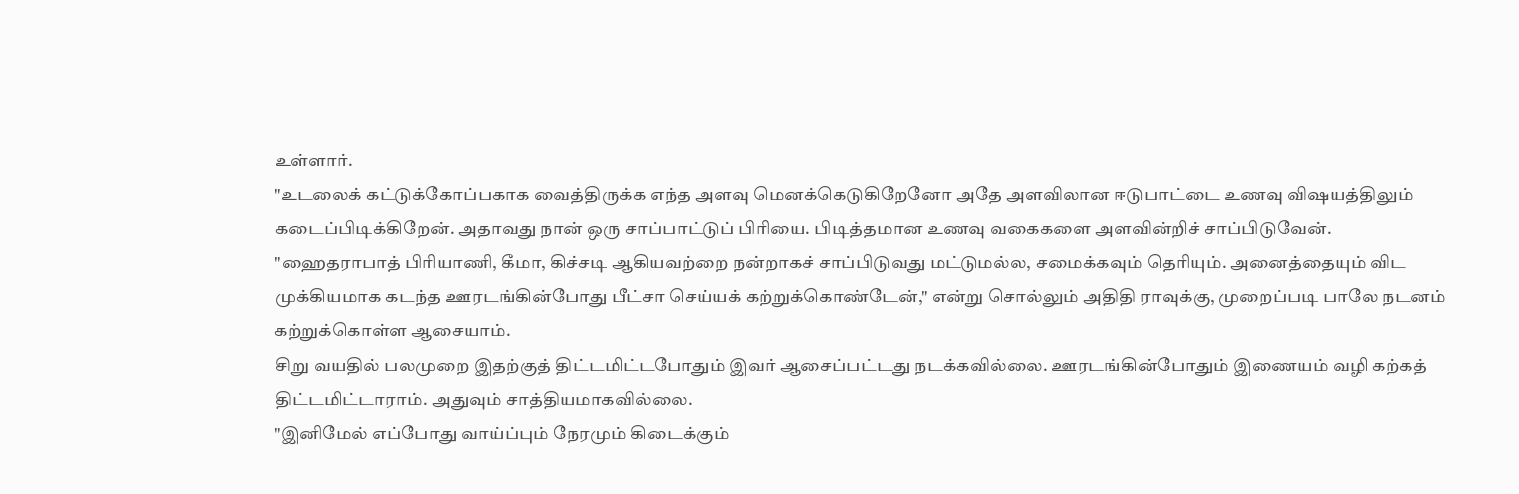உள்ளார்.
"உடலைக் கட்டுக்கோப்பகாக வைத்திருக்க எந்த அளவு மெனக்கெடுகிறேனோ அதே அளவிலான ஈடுபாட்டை உணவு விஷயத்திலும் கடைப்பிடிக்கிறேன். அதாவது நான் ஒரு சாப்பாட்டுப் பிரியை. பிடித்தமான உணவு வகைகளை அளவின்றிச் சாப்பிடுவேன்.
"ஹைதராபாத் பிரியாணி, கீமா, கிச்சடி ஆகியவற்றை நன்றாகச் சாப்பிடுவது மட்டுமல்ல, சமைக்கவும் தெரியும். அனைத்தையும் விட முக்கியமாக கடந்த ஊரடங்கின்போது பீட்சா செய்யக் கற்றுக்கொண்டேன்," என்று சொல்லும் அதிதி ராவுக்கு, முறைப்படி பாலே நடனம் கற்றுக்கொள்ள ஆசையாம்.
சிறு வயதில் பலமுறை இதற்குத் திட்டமிட்டபோதும் இவர் ஆசைப்பட்டது நடக்கவில்லை. ஊரடங்கின்போதும் இணையம் வழி கற்கத் திட்டமிட்டாராம். அதுவும் சாத்தியமாகவில்லை.
"இனிமேல் எப்போது வாய்ப்பும் நேரமும் கிடைக்கும்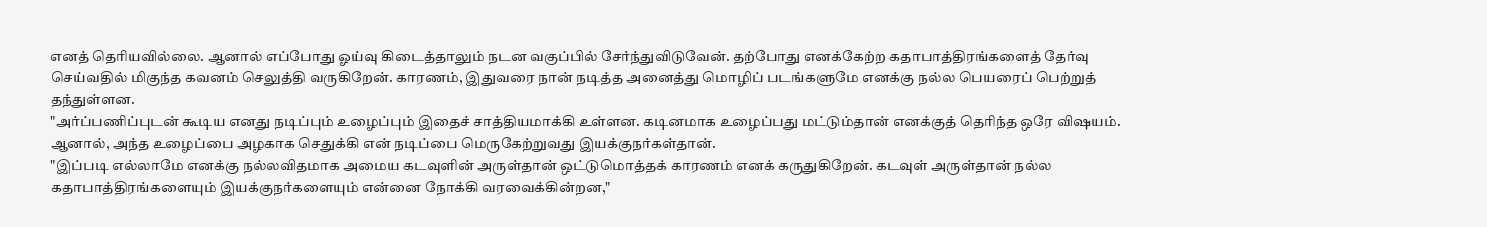எனத் தெரியவில்லை. ஆனால் எப்போது ஓய்வு கிடைத்தாலும் நடன வகுப்பில் சேர்ந்துவிடுவேன். தற்போது எனக்கேற்ற கதாபாத்திரங்களைத் தேர்வு செய்வதில் மிகுந்த கவனம் செலுத்தி வருகிறேன். காரணம், இதுவரை நான் நடித்த அனைத்து மொழிப் படங்களுமே எனக்கு நல்ல பெயரைப் பெற்றுத் தந்துள்ளன.
"அர்ப்பணிப்புடன் கூடிய எனது நடிப்பும் உழைப்பும் இதைச் சாத்தியமாக்கி உள்ளன. கடினமாக உழைப்பது மட்டும்தான் எனக்குத் தெரிந்த ஒரே விஷயம். ஆனால், அந்த உழைப்பை அழகாக செதுக்கி என் நடிப்பை மெருகேற்றுவது இயக்குநர்கள்தான்.
"இப்படி எல்லாமே எனக்கு நல்லவிதமாக அமைய கடவுளின் அருள்தான் ஒட்டுமொத்தக் காரணம் எனக் கருதுகிறேன். கடவுள் அருள்தான் நல்ல கதாபாத்திரங்களையும் இயக்குநர்களையும் என்னை நோக்கி வரவைக்கின்றன,"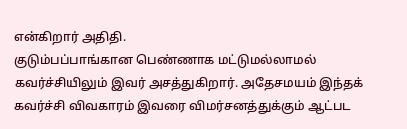என்கிறார் அதிதி.
குடும்பப்பாங்கான பெண்ணாக மட்டுமல்லாமல் கவர்ச்சியிலும் இவர் அசத்துகிறார். அதேசமயம் இந்தக் கவர்ச்சி விவகாரம் இவரை விமர்சனத்துக்கும் ஆட்பட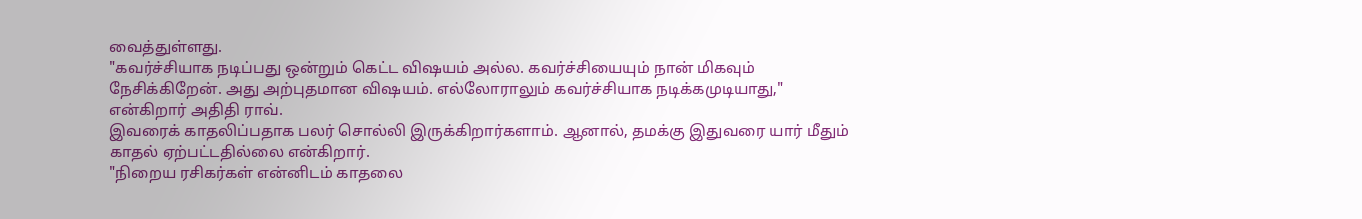வைத்துள்ளது.
"கவர்ச்சியாக நடிப்பது ஒன்றும் கெட்ட விஷயம் அல்ல. கவர்ச்சியையும் நான் மிகவும் நேசிக்கிறேன். அது அற்புதமான விஷயம். எல்லோராலும் கவர்ச்சியாக நடிக்கமுடியாது," என்கிறார் அதிதி ராவ்.
இவரைக் காதலிப்பதாக பலர் சொல்லி இருக்கிறார்களாம். ஆனால், தமக்கு இதுவரை யார் மீதும் காதல் ஏற்பட்டதில்லை என்கிறார்.
"நிறைய ரசிகர்கள் என்னிடம் காதலை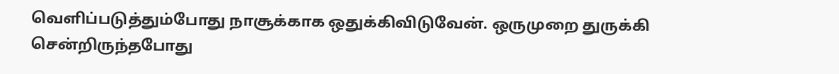வெளிப்படுத்தும்போது நாசூக்காக ஒதுக்கிவிடுவேன். ஒருமுறை துருக்கி சென்றிருந்தபோது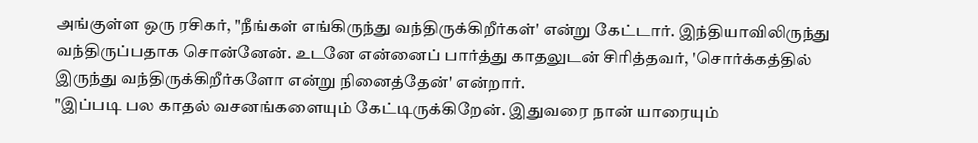அங்குள்ள ஒரு ரசிகர், "நீங்கள் எங்கிருந்து வந்திருக்கிறீர்கள்' என்று கேட்டார். இந்தியாவிலிருந்து வந்திருப்பதாக சொன்னேன். உடனே என்னைப் பார்த்து காதலுடன் சிரித்தவர், 'சொர்க்கத்தில் இருந்து வந்திருக்கிறீர்களோ என்று நினைத்தேன்' என்றார்.
"இப்படி பல காதல் வசனங்களையும் கேட்டிருக்கிறேன். இதுவரை நான் யாரையும்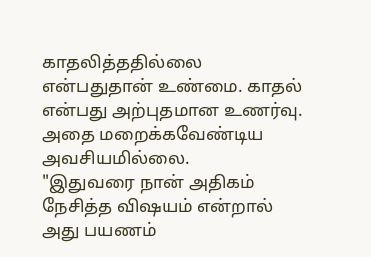காதலித்ததில்லை என்பதுதான் உண்மை. காதல் என்பது அற்புதமான உணர்வு. அதை மறைக்கவேண்டிய அவசியமில்லை.
"இதுவரை நான் அதிகம் நேசித்த விஷயம் என்றால் அது பயணம்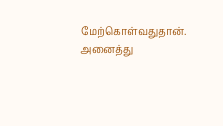மேற்கொள்வதுதான். அனைத்து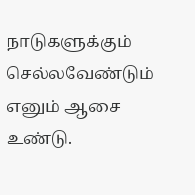நாடுகளுக்கும் செல்லவேண்டும் எனும் ஆசை உண்டு.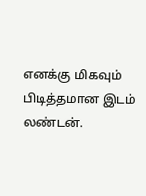எனக்கு மிகவும் பிடித்தமான இடம் லண்டன்.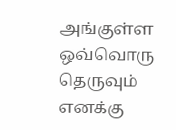அங்குள்ள ஒவ்வொரு தெருவும் எனக்கு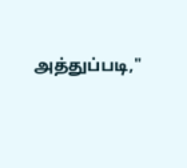அத்துப்படி,"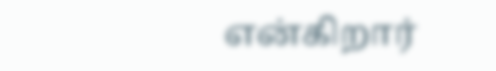என்கிறார்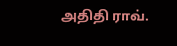அதிதி ராவ்.